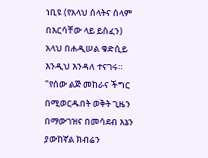ነቢዩ (የአላህ ሰላትና ሰላም በእርሳቸው ላይ ይስፈን) አላህ በሐዲሠል ቁድሲይ እንዲህ እንዳለ ተናገሩ። "የሰው ልጅ መከራና ችግር በሚወርዱበት ወቅት ጊዜን በማውገዝና በመሳደብ እኔን ያውከኛል ክብሬን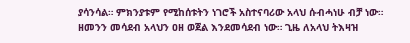ያሳንሳል። ምክንያቱም የሚከሰቱትን ነገሮች አስተናባሪው አላህ ሱብሓነሁ ብቻ ነው። ዘመንን መሳደብ አላህን ዐዘ ወጀል እንደመሳደብ ነው። ጊዜ ለአላህ ትእዛዝ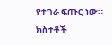የተገራ ፍጡር ነው። ክስተቶች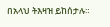በአላህ ትእዛዝ ይከሰታሉ።